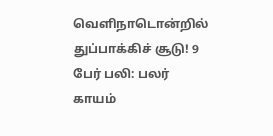வெளிநாடொன்றில் துப்பாக்கிச் சூடு! 9 பேர் பலி: பலர் காயம்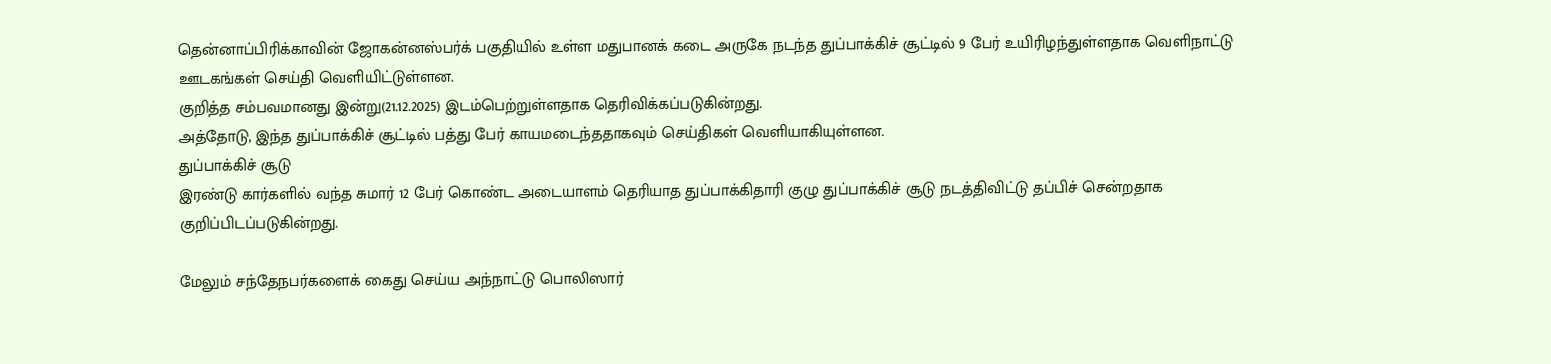தென்னாப்பிரிக்காவின் ஜோகன்னஸ்பர்க் பகுதியில் உள்ள மதுபானக் கடை அருகே நடந்த துப்பாக்கிச் சூட்டில் 9 பேர் உயிரிழந்துள்ளதாக வெளிநாட்டு ஊடகங்கள் செய்தி வெளியிட்டுள்ளன.
குறித்த சம்பவமானது இன்று(21.12.2025) இடம்பெற்றுள்ளதாக தெரிவிக்கப்படுகின்றது.
அத்தோடு, இந்த துப்பாக்கிச் சூட்டில் பத்து பேர் காயமடைந்ததாகவும் செய்திகள் வெளியாகியுள்ளன.
துப்பாக்கிச் சூடு
இரண்டு கார்களில் வந்த சுமார் 12 பேர் கொண்ட அடையாளம் தெரியாத துப்பாக்கிதாரி குழு துப்பாக்கிச் சூடு நடத்திவிட்டு தப்பிச் சென்றதாக குறிப்பிடப்படுகின்றது.

மேலும் சந்தேநபர்களைக் கைது செய்ய அந்நாட்டு பொலிஸார்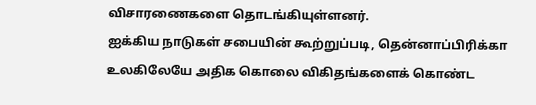விசாரணைகளை தொடங்கியுள்ளனர்.
ஐக்கிய நாடுகள் சபையின் கூற்றுப்படி, தென்னாப்பிரிக்கா உலகிலேயே அதிக கொலை விகிதங்களைக் கொண்ட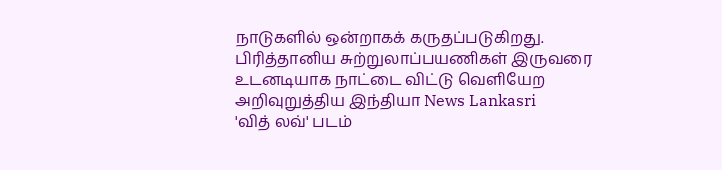நாடுகளில் ஒன்றாகக் கருதப்படுகிறது.
பிரித்தானிய சுற்றுலாப்பயணிகள் இருவரை உடனடியாக நாட்டை விட்டு வெளியேற அறிவுறுத்திய இந்தியா News Lankasri
'வித் லவ்' படம்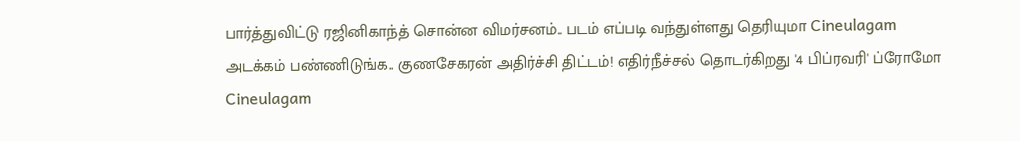பார்த்துவிட்டு ரஜினிகாந்த் சொன்ன விமர்சனம்.. படம் எப்படி வந்துள்ளது தெரியுமா Cineulagam
அடக்கம் பண்ணிடுங்க.. குணசேகரன் அதிர்ச்சி திட்டம்! எதிர்நீச்சல் தொடர்கிறது '4 பிப்ரவரி' ப்ரோமோ Cineulagam